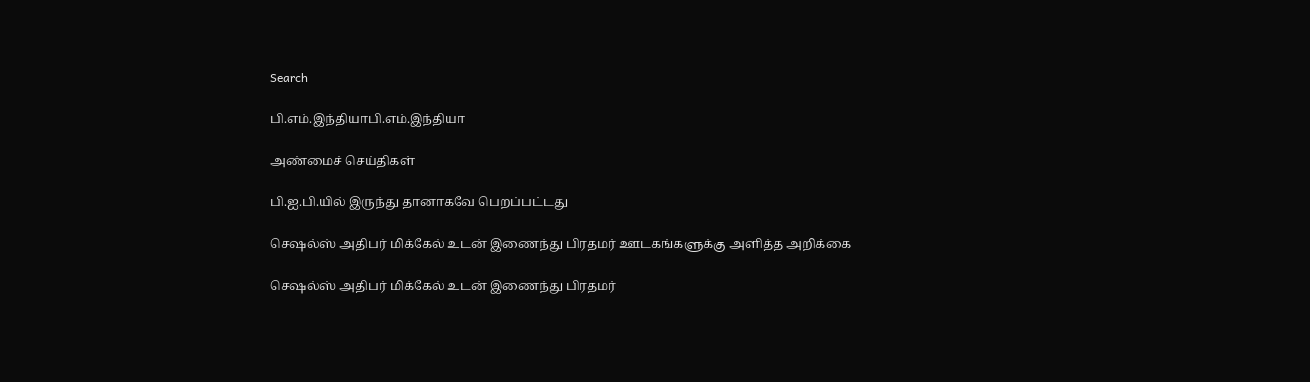Search

பி.எம்.இந்தியாபி.எம்.இந்தியா

அண்மைச் செய்திகள்

பி.ஐ.பி.யில் இருந்து தானாகவே பெறப்பட்டது

செஷல்ஸ் அதிபர் மிக்கேல் உடன் இணைந்து பிரதமர் ஊடகங்களுக்கு அளித்த அறிக்கை

செஷல்ஸ் அதிபர் மிக்கேல் உடன் இணைந்து பிரதமர்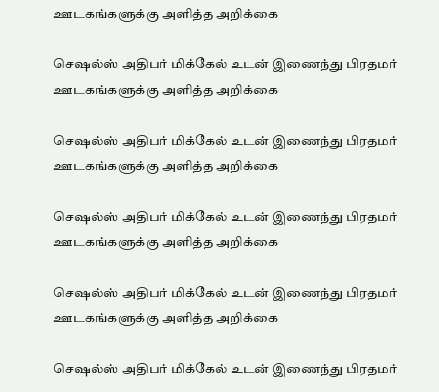ஊடகங்களுக்கு அளித்த அறிக்கை

செஷல்ஸ் அதிபர் மிக்கேல் உடன் இணைந்து பிரதமர் ஊடகங்களுக்கு அளித்த அறிக்கை

செஷல்ஸ் அதிபர் மிக்கேல் உடன் இணைந்து பிரதமர் ஊடகங்களுக்கு அளித்த அறிக்கை

செஷல்ஸ் அதிபர் மிக்கேல் உடன் இணைந்து பிரதமர் ஊடகங்களுக்கு அளித்த அறிக்கை

செஷல்ஸ் அதிபர் மிக்கேல் உடன் இணைந்து பிரதமர் ஊடகங்களுக்கு அளித்த அறிக்கை

செஷல்ஸ் அதிபர் மிக்கேல் உடன் இணைந்து பிரதமர்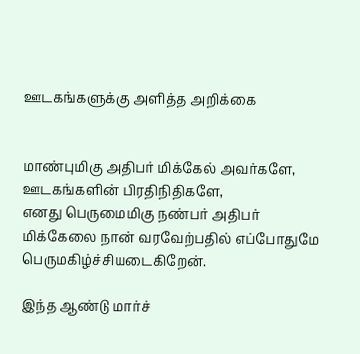ஊடகங்களுக்கு அளித்த அறிக்கை


மாண்புமிகு அதிபர் மிக்கேல் அவர்களே,
ஊடகங்களின் பிரதிநிதிகளே,
எனது பெருமைமிகு நண்பர் அதிபர் மிக்கேலை நான் வரவேற்பதில் எப்போதுமே பெருமகிழ்ச்சியடைகிறேன்.

இந்த ஆண்டு மார்ச்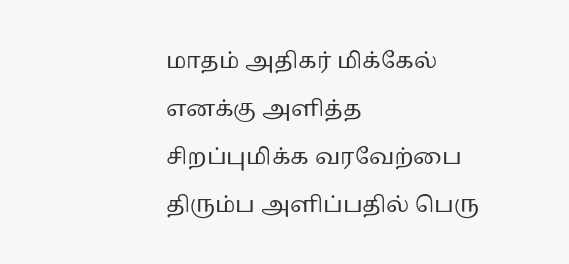மாதம் அதிகர் மிக்கேல் எனக்கு அளித்த சிறப்புமிக்க வரவேற்பை திரும்ப அளிப்பதில் பெரு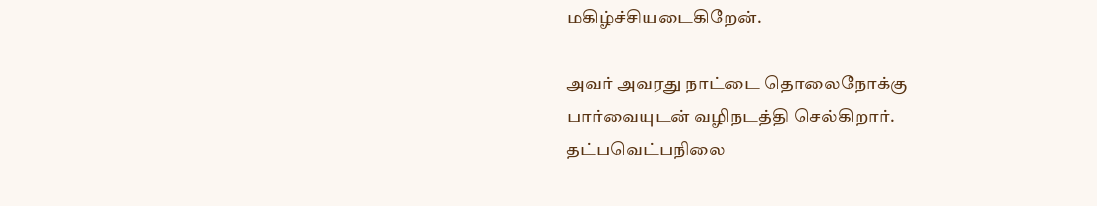மகிழ்ச்சியடைகிறேன்.

அவர் அவரது நாட்டை தொலைநோக்கு பார்வையுடன் வழிநடத்தி செல்கிறார். தட்பவெட்பநிலை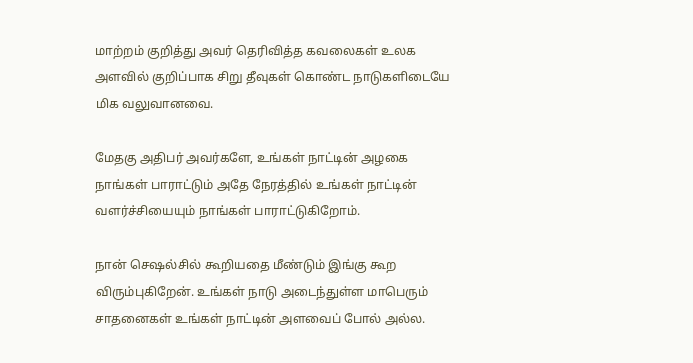மாற்றம் குறித்து அவர் தெரிவித்த கவலைகள் உலக அளவில் குறிப்பாக சிறு தீவுகள் கொண்ட நாடுகளிடையே மிக வலுவானவை.

மேதகு அதிபர் அவர்களே, உங்கள் நாட்டின் அழகை நாங்கள் பாராட்டும் அதே நேரத்தில் உங்கள் நாட்டின் வளர்ச்சியையும் நாங்கள் பாராட்டுகிறோம்.

நான் செஷல்சில் கூறியதை மீண்டும் இங்கு கூற விரும்புகிறேன். உங்கள் நாடு அடைந்துள்ள மாபெரும் சாதனைகள் உங்கள் நாட்டின் அளவைப் போல் அல்ல.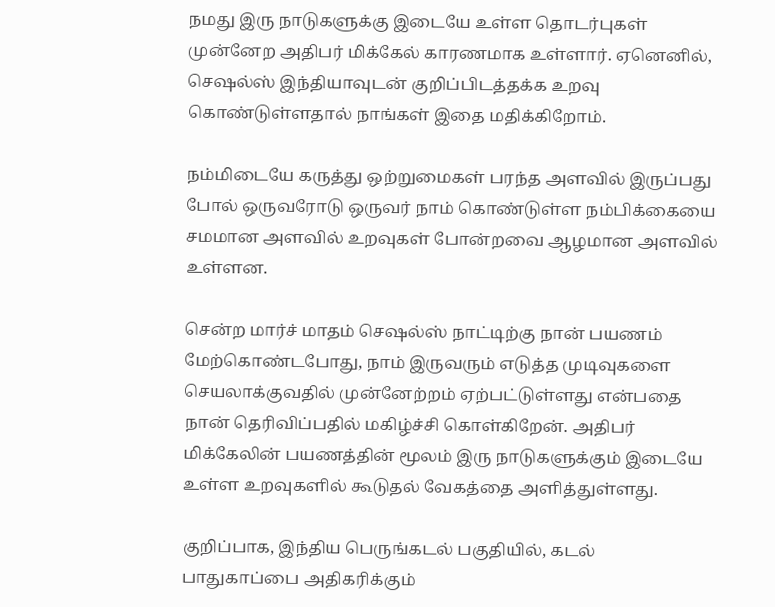நமது இரு நாடுகளுக்கு இடையே உள்ள தொடர்புகள் முன்னேற அதிபர் மிக்கேல் காரணமாக உள்ளார். ஏனெனில், செஷல்ஸ் இந்தியாவுடன் குறிப்பிடத்தக்க உறவு கொண்டுள்ளதால் நாங்கள் இதை மதிக்கிறோம்.

நம்மிடையே கருத்து ஒற்றுமைகள் பரந்த அளவில் இருப்பது போல் ஒருவரோடு ஒருவர் நாம் கொண்டுள்ள நம்பிக்கையை சமமான அளவில் உறவுகள் போன்றவை ஆழமான அளவில் உள்ளன.

சென்ற மார்ச் மாதம் செஷல்ஸ் நாட்டிற்கு நான் பயணம் மேற்கொண்டபோது, நாம் இருவரும் எடுத்த முடிவுகளை செயலாக்குவதில் முன்னேற்றம் ஏற்பட்டுள்ளது என்பதை நான் தெரிவிப்பதில் மகிழ்ச்சி கொள்கிறேன். அதிபர் மிக்கேலின் பயணத்தின் மூலம் இரு நாடுகளுக்கும் இடையே உள்ள உறவுகளில் கூடுதல் வேகத்தை அளித்துள்ளது.

குறிப்பாக, இந்திய பெருங்கடல் பகுதியில், கடல் பாதுகாப்பை அதிகரிக்கும்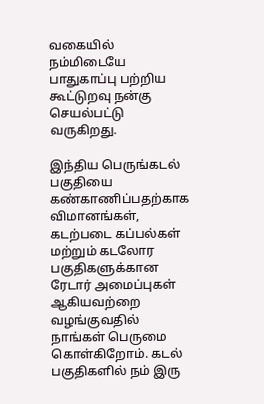வகையில் நம்மிடையே பாதுகாப்பு பற்றிய கூட்டுறவு நன்கு செயல்பட்டு வருகிறது.

இந்திய பெருங்கடல் பகுதியை கண்காணிப்பதற்காக விமானங்கள், கடற்படை கப்பல்கள் மற்றும் கடலோர பகுதிகளுக்கான ரேடார் அமைப்புகள் ஆகியவற்றை வழங்குவதில் நாங்கள் பெருமை கொள்கிறோம். கடல் பகுதிகளில் நம் இரு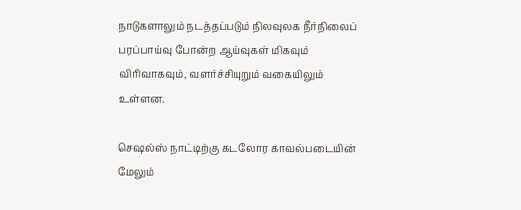நாடுகளாலும் நடத்தப்படும் நிலவுலக நீர்நிலைப் பரப்பாய்வு போன்ற ஆய்வுகள் மிகவும் விரிவாகவும், வளர்ச்சியுறும் வகையிலும் உள்ளன.

செஷல்ஸ் நாட்டிற்கு கடலோர காவல்படையின் மேலும்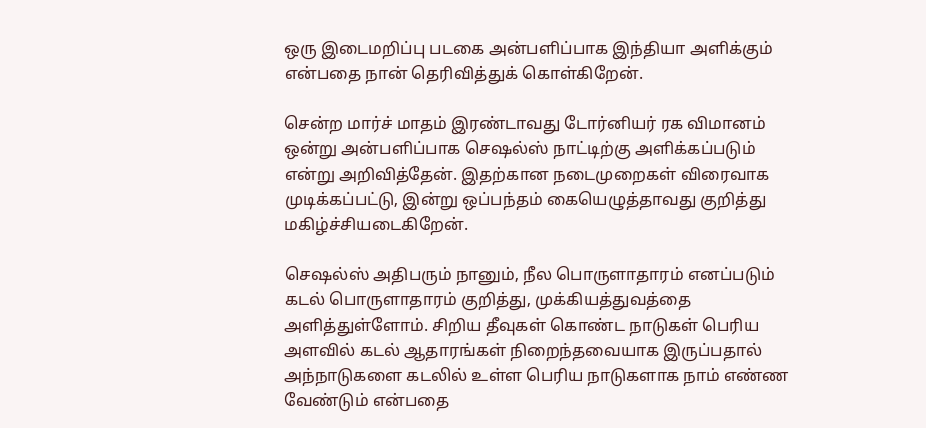ஒரு இடைமறிப்பு படகை அன்பளிப்பாக இந்தியா அளிக்கும் என்பதை நான் தெரிவித்துக் கொள்கிறேன்.

சென்ற மார்ச் மாதம் இரண்டாவது டோர்னியர் ரக விமானம் ஒன்று அன்பளிப்பாக செஷல்ஸ் நாட்டிற்கு அளிக்கப்படும் என்று அறிவித்தேன். இதற்கான நடைமுறைகள் விரைவாக முடிக்கப்பட்டு, இன்று ஒப்பந்தம் கையெழுத்தாவது குறித்து மகிழ்ச்சியடைகிறேன்.

செஷல்ஸ் அதிபரும் நானும், நீல பொருளாதாரம் எனப்படும் கடல் பொருளாதாரம் குறித்து, முக்கியத்துவத்தை அளித்துள்ளோம். சிறிய தீவுகள் கொண்ட நாடுகள் பெரிய அளவில் கடல் ஆதாரங்கள் நிறைந்தவையாக இருப்பதால் அந்நாடுகளை கடலில் உள்ள பெரிய நாடுகளாக நாம் எண்ண வேண்டும் என்பதை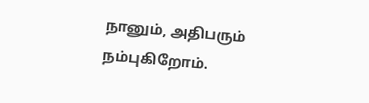நானும், அதிபரும் நம்புகிறோம்.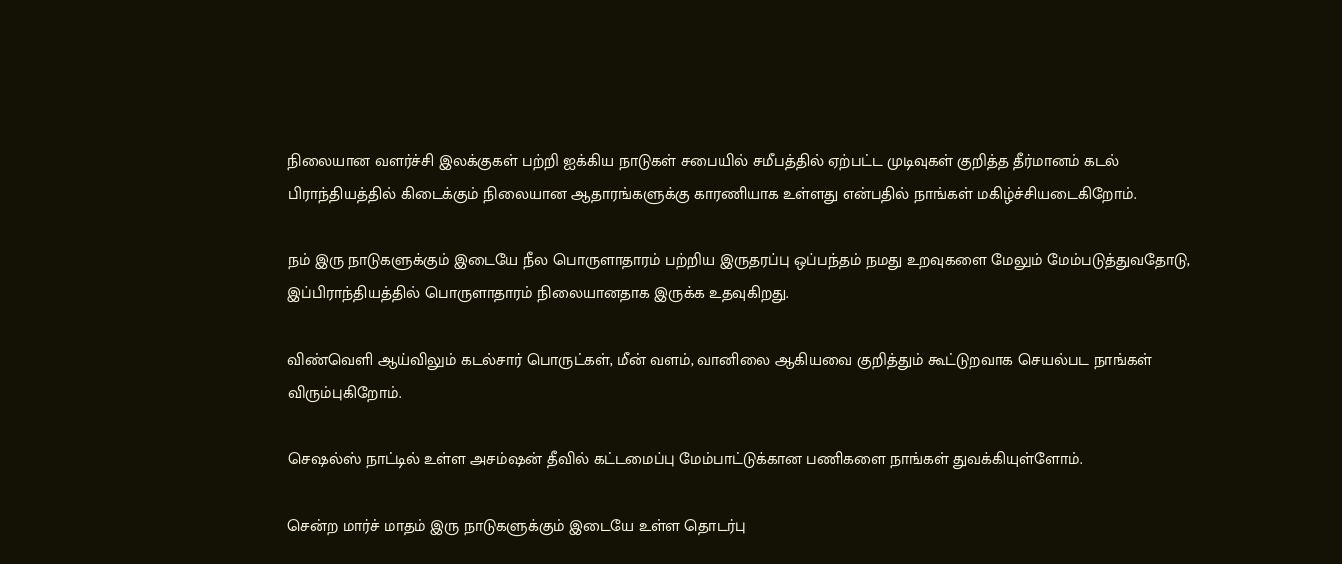நிலையான வளர்ச்சி இலக்குகள் பற்றி ஐக்கிய நாடுகள் சபையில் சமீபத்தில் ஏற்பட்ட முடிவுகள் குறித்த தீர்மானம் கடல் பிராந்தியத்தில் கிடைக்கும் நிலையான ஆதாரங்களுக்கு காரணியாக உள்ளது என்பதில் நாங்கள் மகிழ்ச்சியடைகிறோம்.

நம் இரு நாடுகளுக்கும் இடையே நீல பொருளாதாரம் பற்றிய இருதரப்பு ஒப்பந்தம் நமது உறவுகளை மேலும் மேம்படுத்துவதோடு, இப்பிராந்தியத்தில் பொருளாதாரம் நிலையானதாக இருக்க உதவுகிறது.

விண்வெளி ஆய்விலும் கடல்சார் பொருட்கள், மீன் வளம், வானிலை ஆகியவை குறித்தும் கூட்டுறவாக செயல்பட நாங்கள் விரும்புகிறோம்.

செஷல்ஸ் நாட்டில் உள்ள அசம்ஷன் தீவில் கட்டமைப்பு மேம்பாட்டுக்கான பணிகளை நாங்கள் துவக்கியுள்ளோம்.

சென்ற மார்ச் மாதம் இரு நாடுகளுக்கும் இடையே உள்ள தொடர்பு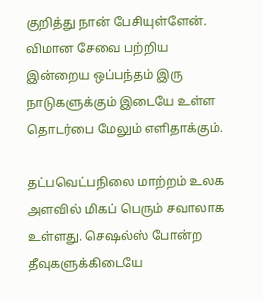குறித்து நான் பேசியுள்ளேன். விமான சேவை பற்றிய இன்றைய ஒப்பந்தம் இரு நாடுகளுக்கும் இடையே உள்ள தொடர்பை மேலும் எளிதாக்கும்.

தட்பவெட்பநிலை மாற்றம் உலக அளவில் மிகப் பெரும் சவாலாக உள்ளது. செஷல்ஸ் போன்ற தீவுகளுக்கிடையே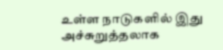உள்ள நாடுகளில் இது அச்சுறுத்தலாக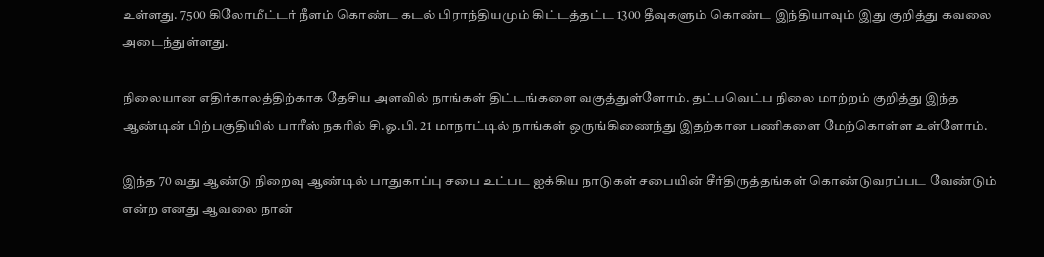உள்ளது. 7500 கிலோமீட்டர் நீளம் கொண்ட கடல் பிராந்தியமும் கிட்டத்தட்ட 1300 தீவுகளும் கொண்ட இந்தியாவும் இது குறித்து கவலை அடைந்துள்ளது.

நிலையான எதிர்காலத்திற்காக தேசிய அளவில் நாங்கள் திட்டங்களை வகுத்துள்ளோம். தட்பவெட்ப நிலை மாற்றம் குறித்து இந்த ஆண்டின் பிற்பகுதியில் பாரீஸ் நகரில் சி.ஓ.பி. 21 மாநாட்டில் நாங்கள் ஒருங்கிணைந்து இதற்கான பணிகளை மேற்கொள்ள உள்ளோம்.

இந்த 70 வது ஆண்டு நிறைவு ஆண்டில் பாதுகாப்பு சபை உட்பட ஐக்கிய நாடுகள் சபையின் சீர்திருத்தங்கள் கொண்டுவரப்பட வேண்டும் என்ற எனது ஆவலை நான்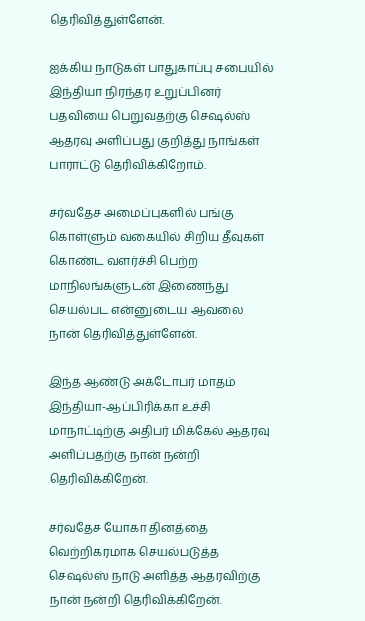தெரிவித்துள்ளேன்.

ஐக்கிய நாடுகள் பாதுகாப்பு சபையில் இந்தியா நிரந்தர உறுப்பினர் பதவியை பெறுவதற்கு செஷல்ஸ் ஆதரவு அளிப்பது குறித்து நாங்கள் பாராட்டு தெரிவிக்கிறோம்.

சர்வதேச அமைப்புகளில் பங்கு கொள்ளும் வகையில் சிறிய தீவுகள் கொண்ட வளர்ச்சி பெற்ற மாநிலங்களுடன் இணைந்து செயல்பட என்னுடைய ஆவலை நான் தெரிவித்துள்ளேன்.

இந்த ஆண்டு அக்டோபர் மாதம் இந்தியா-ஆப்பிரிக்கா உச்சி மாநாட்டிற்கு அதிபர் மிக்கேல் ஆதரவு அளிப்பதற்கு நான் நன்றி தெரிவிக்கிறேன்.

சர்வதேச யோகா தினத்தை வெற்றிகரமாக செயல்படுத்த செஷல்ஸ் நாடு அளித்த ஆதரவிற்கு நான் நன்றி தெரிவிக்கிறேன்.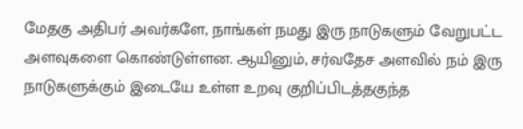மேதகு அதிபர் அவர்களே, நாங்கள் நமது இரு நாடுகளும் வேறுபட்ட அளவுகளை கொண்டுள்ளன. ஆயினும், சர்வதேச அளவில் நம் இரு நாடுகளுக்கும் இடையே உள்ள உறவு குறிப்பிடத்தகுந்த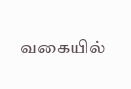வகையில்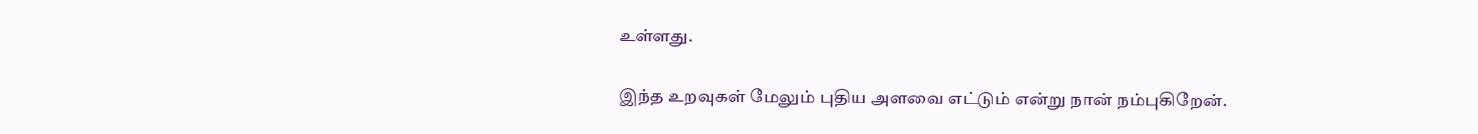உள்ளது.

இந்த உறவுகள் மேலும் புதிய அளவை எட்டும் என்று நான் நம்புகிறேன்.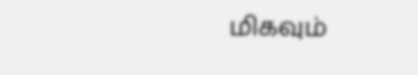மிகவும்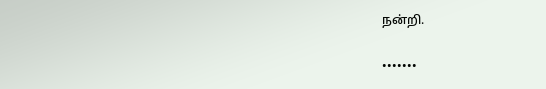நன்றி.

•••••••